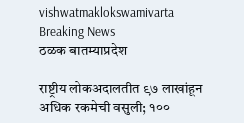vishwatmaklokswamivarta
Breaking News
ठळक बातम्याप्रदेश

राष्ट्रीय लोकअदालतीत ९७ लाखांहून अधिक रकमेची वसुली; १००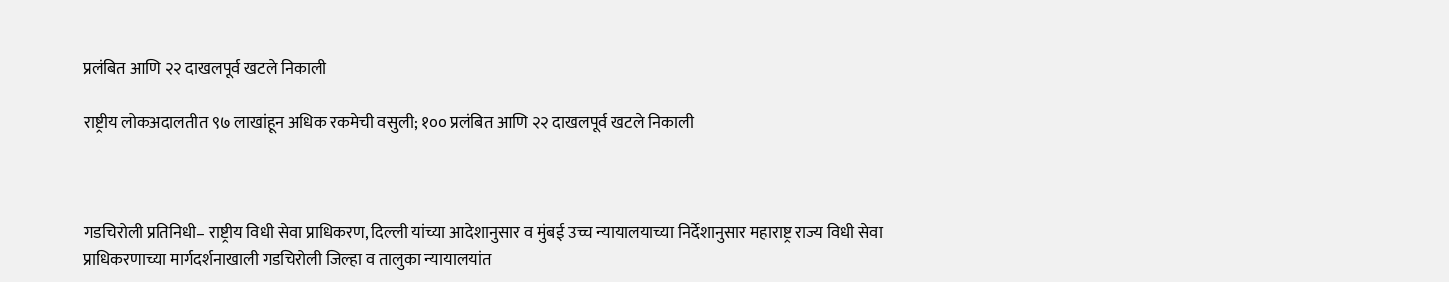प्रलंबित आणि २२ दाखलपूर्व खटले निकाली

राष्ट्रीय लोकअदालतीत ९७ लाखांहून अधिक रकमेची वसुली; १०० प्रलंबित आणि २२ दाखलपूर्व खटले निकाली



गडचिरोली प्रतिनिधी– राष्ट्रीय विधी सेवा प्राधिकरण, दिल्ली यांच्या आदेशानुसार व मुंबई उच्च न्यायालयाच्या निर्देशानुसार महाराष्ट्र राज्य विधी सेवा प्राधिकरणाच्या मार्गदर्शनाखाली गडचिरोली जिल्हा व तालुका न्यायालयांत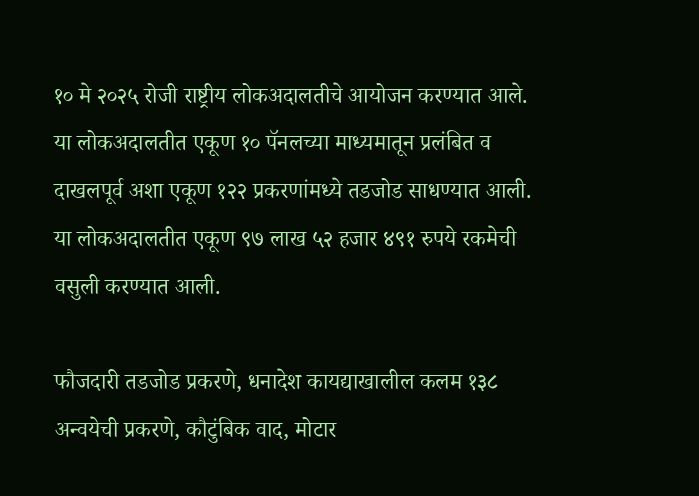१० मे २०२५ रोजी राष्ट्रीय लोकअदालतीचे आयोजन करण्यात आले. या लोकअदालतीत एकूण १० पॅनलच्या माध्यमातून प्रलंबित व दाखलपूर्व अशा एकूण १२२ प्रकरणांमध्ये तडजोड साधण्यात आली. या लोकअदालतीत एकूण ९७ लाख ५२ हजार ४९१ रुपये रकमेची वसुली करण्यात आली.

फौजदारी तडजोड प्रकरणे, धनादेश कायद्याखालील कलम १३८ अन्वयेची प्रकरणे, कौटुंबिक वाद, मोटार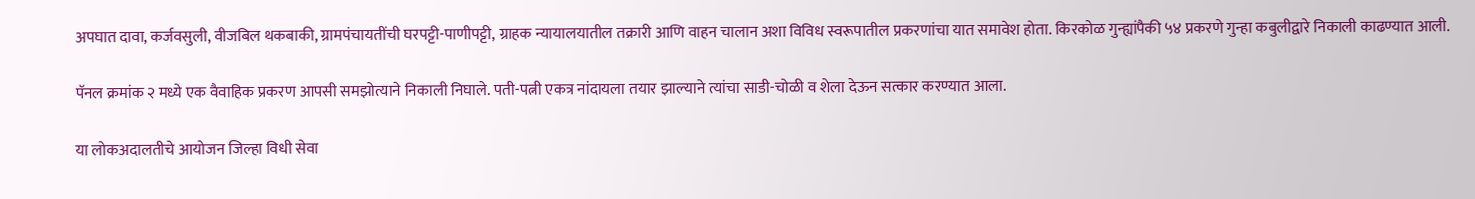अपघात दावा, कर्जवसुली, वीजबिल थकबाकी, ग्रामपंचायतींची घरपट्टी-पाणीपट्टी, ग्राहक न्यायालयातील तक्रारी आणि वाहन चालान अशा विविध स्वरूपातील प्रकरणांचा यात समावेश होता. किरकोळ गुन्ह्यांपैकी ५४ प्रकरणे गुन्हा कबुलीद्वारे निकाली काढण्यात आली.

पॅनल क्रमांक २ मध्ये एक वैवाहिक प्रकरण आपसी समझोत्याने निकाली निघाले. पती-पत्नी एकत्र नांदायला तयार झाल्याने त्यांचा साडी-चोळी व शेला देऊन सत्कार करण्यात आला.

या लोकअदालतीचे आयोजन जिल्हा विधी सेवा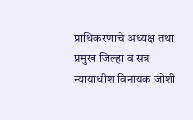प्राधिकरणाचे अध्यक्ष तथा प्रमुख जिल्हा व सत्र न्यायाधीश विनायक जोशी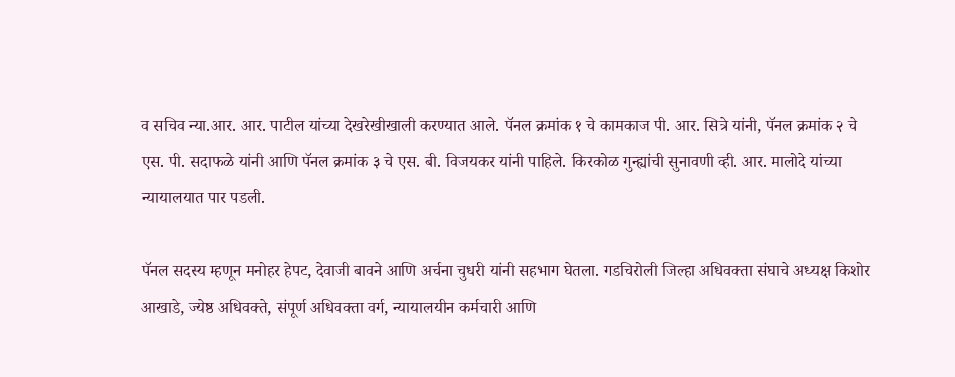व सचिव न्या.आर. आर. पाटील यांच्या देखरेखीखाली करण्यात आले. पॅनल क्रमांक १ चे कामकाज पी. आर. सित्रे यांनी, पॅनल क्रमांक २ चे एस. पी. सदाफळे यांनी आणि पॅनल क्रमांक ३ चे एस. बी. विजयकर यांनी पाहिले. किरकोळ गुन्ह्यांची सुनावणी व्ही. आर. मालोदे यांच्या न्यायालयात पार पडली.

पॅनल सदस्य म्हणून मनोहर हेपट, देवाजी बावने आणि अर्चना चुधरी यांनी सहभाग घेतला. गडचिरोली जिल्हा अधिवक्ता संघाचे अध्यक्ष किशोर आखाडे, ज्येष्ठ अधिवक्ते, संपूर्ण अधिवक्ता वर्ग, न्यायालयीन कर्मचारी आणि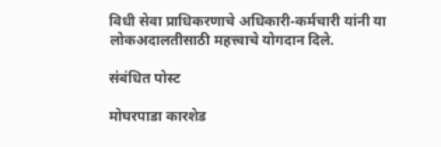विधी सेवा प्राधिकरणाचे अधिकारी-कर्मचारी यांनी या लोकअदालतीसाठी महत्त्वाचे योगदान दिले.

संबंधित पोस्ट

मोघरपाडा कारशेड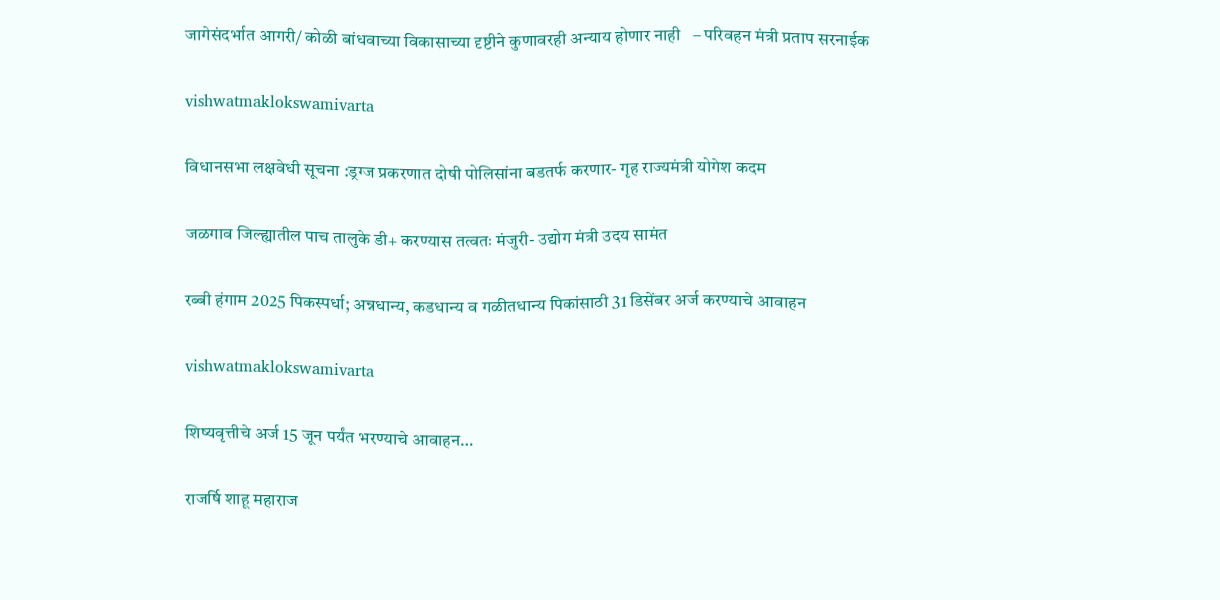जागेसंदर्भात आगरी/ कोळी बांधवाच्या विकासाच्या दृष्टीने कुणावरही अन्याय होणार नाही   – परिवहन मंत्री प्रताप सरनाईक

vishwatmaklokswamivarta

विधानसभा लक्षवेधी सूचना :ड्रग्ज प्रकरणात दोषी पोलिसांना बडतर्फ करणार- गृह राज्यमंत्री योगेश कदम

जळगाव जिल्ह्यातील पाच तालुके डी+ करण्यास तत्वतः मंजुरी- उद्योग मंत्री उदय सामंत

रब्बी हंगाम 2025 पिकस्पर्धा; अन्नधान्य, कडधान्य व गळीतधान्य पिकांसाठी 31 डिसेंबर अर्ज करण्याचे आवाहन

vishwatmaklokswamivarta

शिष्यवृत्तीचे अर्ज 15 जून पर्यंत भरण्याचे आवाहन…

राजर्षि शाहू महाराज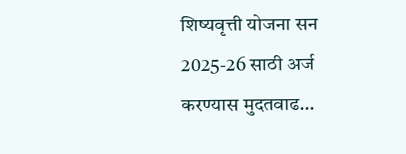शिष्यवृत्ती योजना सन 2025-26 साठी अर्ज करण्यास मुदतवाढ…